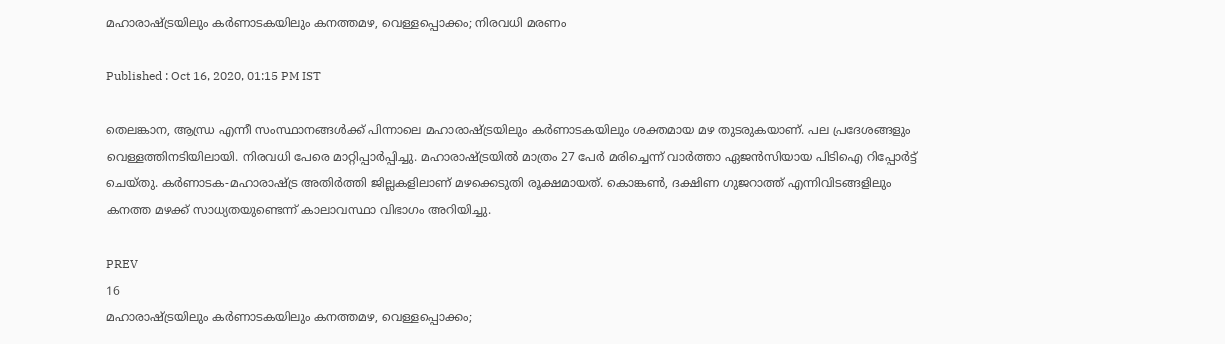മഹാരാഷ്ട്രയിലും കര്‍ണാടകയിലും കനത്തമഴ, വെള്ളപ്പൊക്കം; നിരവധി മരണം

Published : Oct 16, 2020, 01:15 PM IST

തെലങ്കാന, ആന്ധ്ര എന്നീ സംസ്ഥാനങ്ങള്‍ക്ക് പിന്നാലെ മഹാരാഷ്ട്രയിലും കര്‍ണാടകയിലും ശക്തമായ മഴ തുടരുകയാണ്. പല പ്രദേശങ്ങളും വെള്ളത്തിനടിയിലായി. നിരവധി പേരെ മാറ്റിപ്പാര്‍പ്പിച്ചു. മഹാരാഷ്ട്രയില്‍ മാത്രം 27 പേര്‍ മരിച്ചെന്ന് വാര്‍ത്താ ഏജന്‍സിയായ പിടിഐ റിപ്പോര്‍ട്ട് ചെയ്തു. കര്‍ണാടക-മഹാരാഷ്ട്ര അതിര്‍ത്തി ജില്ലകളിലാണ് മഴക്കെടുതി രൂക്ഷമായത്. കൊങ്കണ്‍, ദക്ഷിണ ഗുജറാത്ത് എന്നിവിടങ്ങളിലും കനത്ത മഴക്ക് സാധ്യതയുണ്ടെന്ന് കാലാവസ്ഥാ വിഭാഗം അറിയിച്ചു.

PREV
16
മഹാരാഷ്ട്രയിലും കര്‍ണാടകയിലും കനത്തമഴ, വെള്ളപ്പൊക്കം;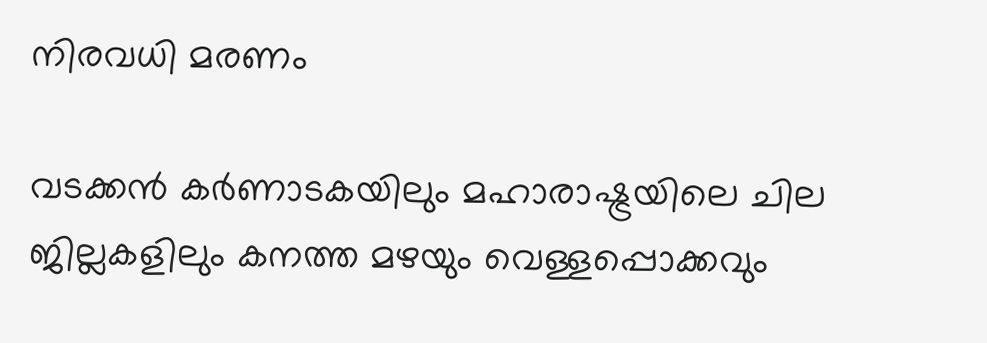നിരവധി മരണം

വടക്കന്‍ കര്‍ണാടകയിലും മഹാരാഷ്ട്രയിലെ ചില ജില്ലകളിലും കനത്ത മഴയും വെള്ളപ്പൊക്കവും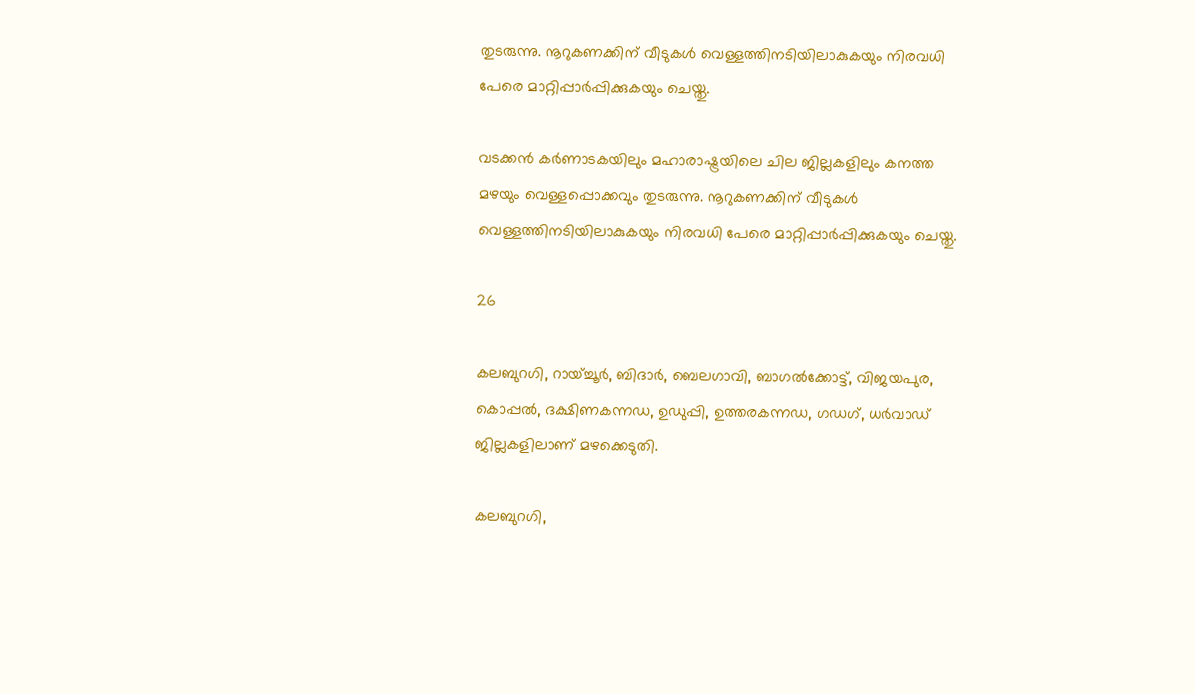തുടരുന്നു. നൂറുകണക്കിന് വീടുകള്‍ വെള്ളത്തിനടിയിലാകുകയും നിരവധി പേരെ മാറ്റിപ്പാര്‍പ്പിക്കുകയും ചെയ്തു.

വടക്കന്‍ കര്‍ണാടകയിലും മഹാരാഷ്ട്രയിലെ ചില ജില്ലകളിലും കനത്ത മഴയും വെള്ളപ്പൊക്കവും തുടരുന്നു. നൂറുകണക്കിന് വീടുകള്‍ വെള്ളത്തിനടിയിലാകുകയും നിരവധി പേരെ മാറ്റിപ്പാര്‍പ്പിക്കുകയും ചെയ്തു.

26

കലബുറഗി, റായ്ച്ചൂര്‍, ബിദാര്‍, ബെലഗാവി, ബാഗല്‍ക്കോട്ട്, വിജയപുര, കൊപ്പല്‍, ദക്ഷിണകന്നഡ, ഉഡുപ്പി, ഉത്തരകന്നഡ, ഗഡഗ്, ധര്‍വാഡ് ജില്ലകളിലാണ് മഴക്കെടുതി.

കലബുറഗി,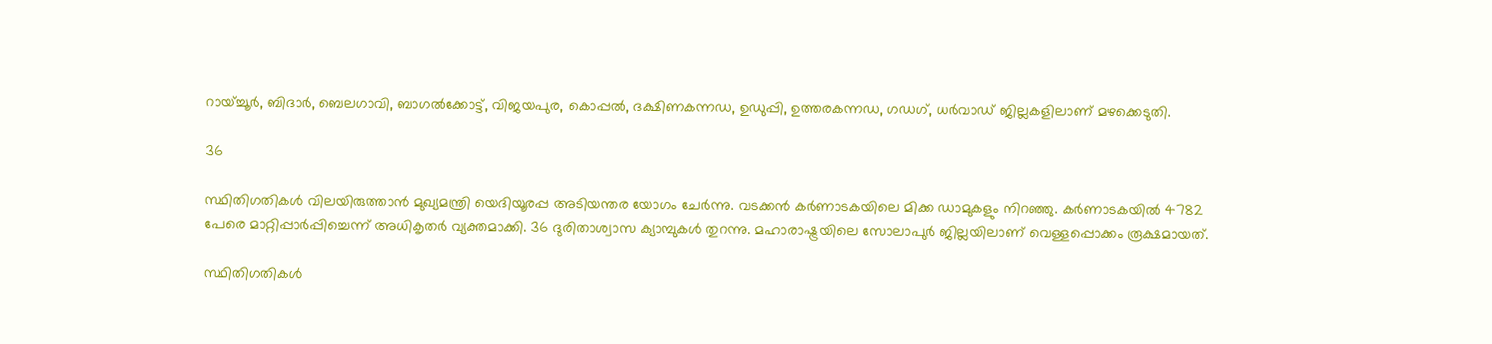റായ്ച്ചൂര്‍, ബിദാര്‍, ബെലഗാവി, ബാഗല്‍ക്കോട്ട്, വിജയപുര, കൊപ്പല്‍, ദക്ഷിണകന്നഡ, ഉഡുപ്പി, ഉത്തരകന്നഡ, ഗഡഗ്, ധര്‍വാഡ് ജില്ലകളിലാണ് മഴക്കെടുതി.

36

സ്ഥിതിഗതികള്‍ വിലയിരുത്താന്‍ മുഖ്യമന്ത്രി യെദിയൂരപ്പ അടിയന്തര യോഗം ചേര്‍ന്നു. വടക്കന്‍ കര്‍ണാടകയിലെ മിക്ക ഡാമുകളും നിറഞ്ഞു. കര്‍ണാടകയില്‍ 4782 പേരെ മാറ്റിപ്പാര്‍പ്പിച്ചെന്ന് അധികൃതര്‍ വ്യക്തമാക്കി. 36 ദുരിതാശ്വാസ ക്യാമ്പുകള്‍ തുറന്നു. മഹാരാഷ്ട്രയിലെ സോലാപുര്‍ ജില്ലയിലാണ് വെള്ളപ്പൊക്കം രൂക്ഷമായത്.

സ്ഥിതിഗതികള്‍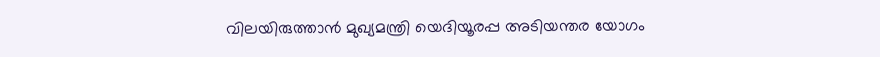വിലയിരുത്താന്‍ മുഖ്യമന്ത്രി യെദിയൂരപ്പ അടിയന്തര യോഗം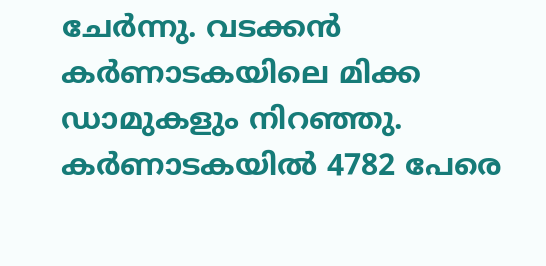ചേര്‍ന്നു. വടക്കന്‍ കര്‍ണാടകയിലെ മിക്ക ഡാമുകളും നിറഞ്ഞു. കര്‍ണാടകയില്‍ 4782 പേരെ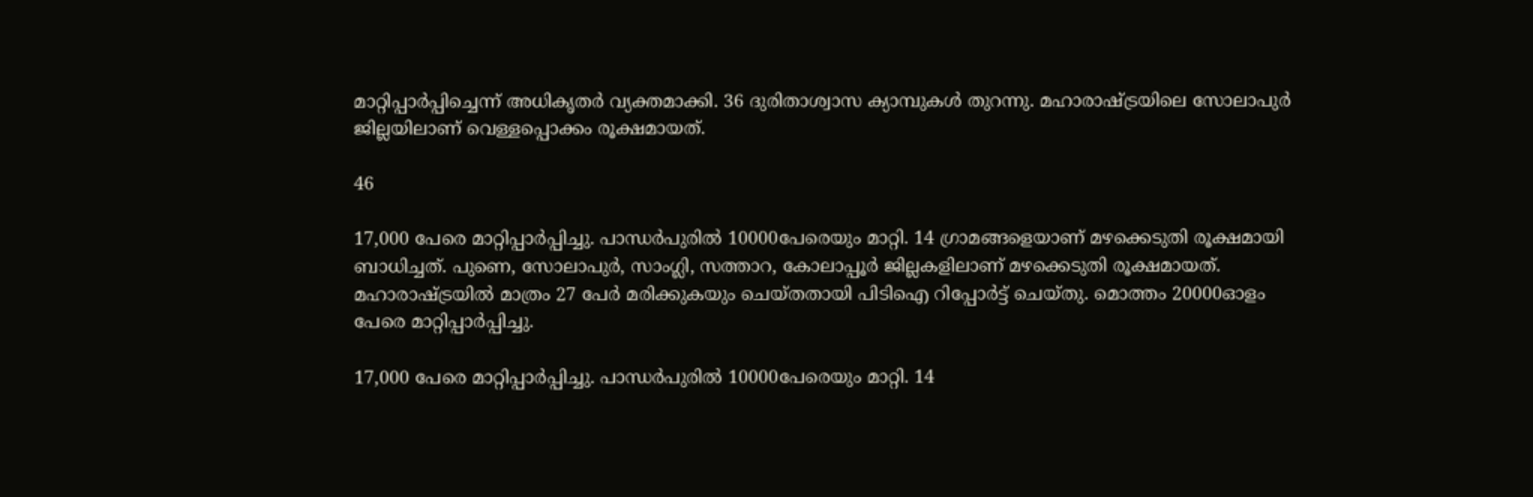മാറ്റിപ്പാര്‍പ്പിച്ചെന്ന് അധികൃതര്‍ വ്യക്തമാക്കി. 36 ദുരിതാശ്വാസ ക്യാമ്പുകള്‍ തുറന്നു. മഹാരാഷ്ട്രയിലെ സോലാപുര്‍ ജില്ലയിലാണ് വെള്ളപ്പൊക്കം രൂക്ഷമായത്.

46

17,000 പേരെ മാറ്റിപ്പാര്‍പ്പിച്ചു. പാന്ധര്‍പുരില്‍ 10000പേരെയും മാറ്റി. 14 ഗ്രാമങ്ങളെയാണ് മഴക്കെടുതി രൂക്ഷമായി ബാധിച്ചത്. പുണെ, സോലാപുര്‍, സാംഗ്ലി, സത്താറ, കോലാപ്പൂര്‍ ജില്ലകളിലാണ് മഴക്കെടുതി രൂക്ഷമായത്. മഹാരാഷ്ട്രയില്‍ മാത്രം 27 പേര്‍ മരിക്കുകയും ചെയ്തതായി പിടിഐ റിപ്പോര്‍ട്ട് ചെയ്തു. മൊത്തം 20000ഓളം പേരെ മാറ്റിപ്പാര്‍പ്പിച്ചു.

17,000 പേരെ മാറ്റിപ്പാര്‍പ്പിച്ചു. പാന്ധര്‍പുരില്‍ 10000പേരെയും മാറ്റി. 14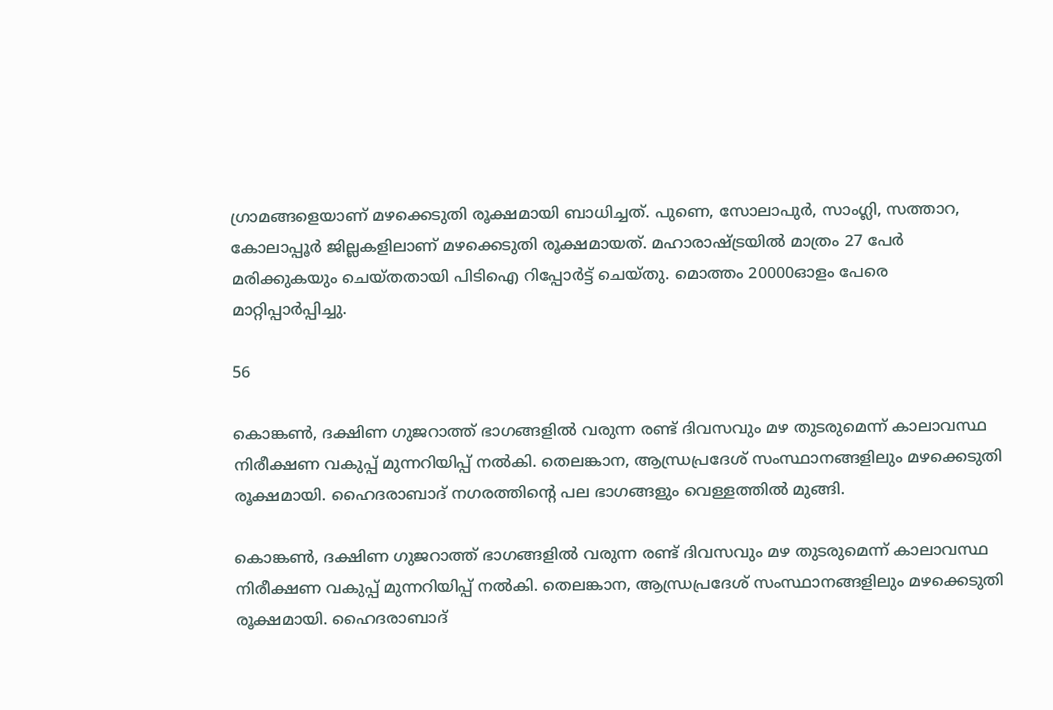ഗ്രാമങ്ങളെയാണ് മഴക്കെടുതി രൂക്ഷമായി ബാധിച്ചത്. പുണെ, സോലാപുര്‍, സാംഗ്ലി, സത്താറ, കോലാപ്പൂര്‍ ജില്ലകളിലാണ് മഴക്കെടുതി രൂക്ഷമായത്. മഹാരാഷ്ട്രയില്‍ മാത്രം 27 പേര്‍ മരിക്കുകയും ചെയ്തതായി പിടിഐ റിപ്പോര്‍ട്ട് ചെയ്തു. മൊത്തം 20000ഓളം പേരെ മാറ്റിപ്പാര്‍പ്പിച്ചു.

56

കൊങ്കണ്‍, ദക്ഷിണ ഗുജറാത്ത് ഭാഗങ്ങളില്‍ വരുന്ന രണ്ട് ദിവസവും മഴ തുടരുമെന്ന് കാലാവസ്ഥ നിരീക്ഷണ വകുപ്പ് മുന്നറിയിപ്പ് നല്‍കി. തെലങ്കാന, ആന്ധ്രപ്രദേശ് സംസ്ഥാനങ്ങളിലും മഴക്കെടുതി രൂക്ഷമായി. ഹൈദരാബാദ് നഗരത്തിന്റെ പല ഭാഗങ്ങളും വെള്ളത്തില്‍ മുങ്ങി.

കൊങ്കണ്‍, ദക്ഷിണ ഗുജറാത്ത് ഭാഗങ്ങളില്‍ വരുന്ന രണ്ട് ദിവസവും മഴ തുടരുമെന്ന് കാലാവസ്ഥ നിരീക്ഷണ വകുപ്പ് മുന്നറിയിപ്പ് നല്‍കി. തെലങ്കാന, ആന്ധ്രപ്രദേശ് സംസ്ഥാനങ്ങളിലും മഴക്കെടുതി രൂക്ഷമായി. ഹൈദരാബാദ്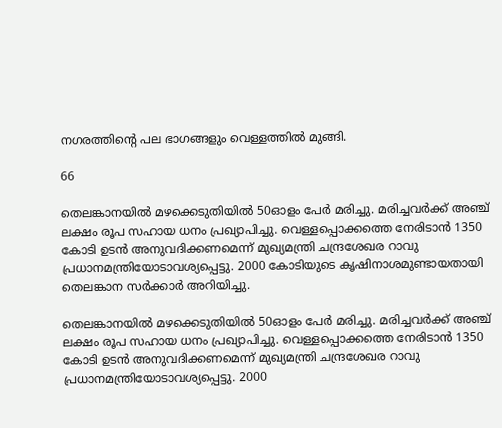നഗരത്തിന്റെ പല ഭാഗങ്ങളും വെള്ളത്തില്‍ മുങ്ങി.

66

തെലങ്കാനയില്‍ മഴക്കെടുതിയില്‍ 50ഓളം പേര്‍ മരിച്ചു. മരിച്ചവര്‍ക്ക് അഞ്ച് ലക്ഷം രൂപ സഹായ ധനം പ്രഖ്യാപിച്ചു. വെള്ളപ്പൊക്കത്തെ നേരിടാന്‍ 1350 കോടി ഉടന്‍ അനുവദിക്കണമെന്ന് മുഖ്യമന്ത്രി ചന്ദ്രശേഖര റാവു പ്രധാനമന്ത്രിയോടാവശ്യപ്പെട്ടു. 2000 കോടിയുടെ കൃഷിനാശമുണ്ടായതായി തെലങ്കാന സര്‍ക്കാര്‍ അറിയിച്ചു.

തെലങ്കാനയില്‍ മഴക്കെടുതിയില്‍ 50ഓളം പേര്‍ മരിച്ചു. മരിച്ചവര്‍ക്ക് അഞ്ച് ലക്ഷം രൂപ സഹായ ധനം പ്രഖ്യാപിച്ചു. വെള്ളപ്പൊക്കത്തെ നേരിടാന്‍ 1350 കോടി ഉടന്‍ അനുവദിക്കണമെന്ന് മുഖ്യമന്ത്രി ചന്ദ്രശേഖര റാവു പ്രധാനമന്ത്രിയോടാവശ്യപ്പെട്ടു. 2000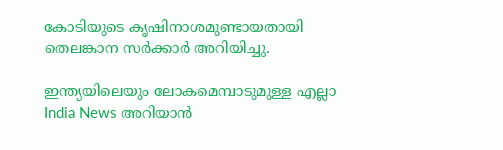കോടിയുടെ കൃഷിനാശമുണ്ടായതായി തെലങ്കാന സര്‍ക്കാര്‍ അറിയിച്ചു.

ഇന്ത്യയിലെയും ലോകമെമ്പാടുമുള്ള എല്ലാ India News അറിയാൻ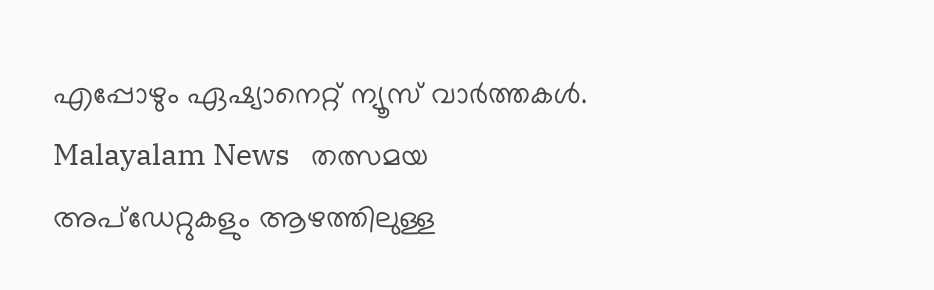എപ്പോഴും ഏഷ്യാനെറ്റ് ന്യൂസ് വാർത്തകൾ. Malayalam News   തത്സമയ അപ്‌ഡേറ്റുകളും ആഴത്തിലുള്ള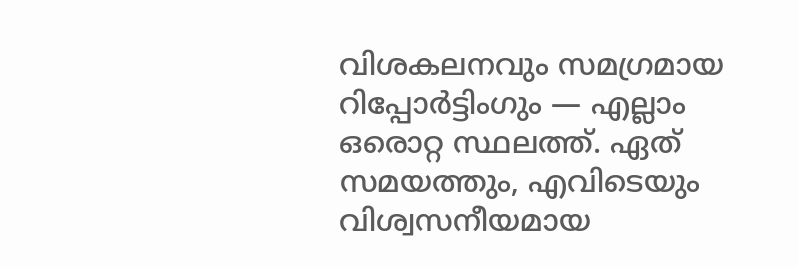വിശകലനവും സമഗ്രമായ റിപ്പോർട്ടിംഗും — എല്ലാം ഒരൊറ്റ സ്ഥലത്ത്. ഏത് സമയത്തും, എവിടെയും വിശ്വസനീയമായ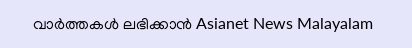വാർത്തകൾ ലഭിക്കാൻ Asianet News Malayalam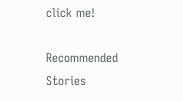click me!

Recommended Stories